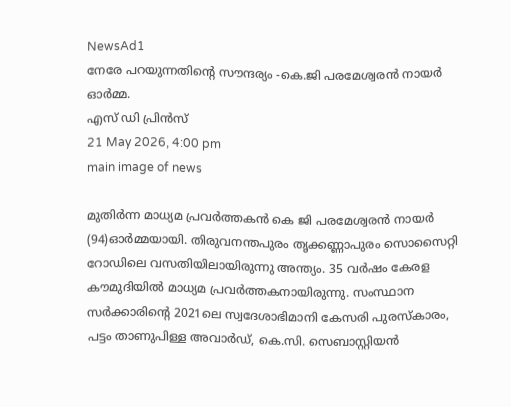NewsAd1
നേരേ പറയുന്നതിന്റെ സൗന്ദര്യം -കെ.ജി പരമേശ്വരൻ നായർ ഓർമ്മ.
എസ് ഡി പ്രിൻസ്
21 May 2026, 4:00 pm
main image of news

മുതിർന്ന മാധ്യമ പ്രവർത്തകൻ കെ ജി പരമേശ്വരൻ നായർ (94)ഓർമ്മയായി. തിരുവനന്തപുരം തൃക്കണ്ണാപുരം സൊസൈറ്റി റോഡിലെ വസതിയിലായിരുന്നു അന്ത്യം. 35 വർഷം കേരള കൗമുദിയിൽ മാധ്യമ പ്രവർത്തകനായിരുന്നു. സംസ്ഥാന സര്‍ക്കാരിന്റെ 2021ലെ സ്വദേശാഭിമാനി കേസരി പുരസ്‌കാരം, പട്ടം താണുപിള്ള അവാര്‍ഡ്, കെ.സി. സെബാസ്റ്റിയന്‍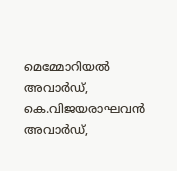മെമ്മോറിയല്‍ അവാര്‍ഡ്, കെ.വിജയരാഘവന്‍ അവാര്‍ഡ്,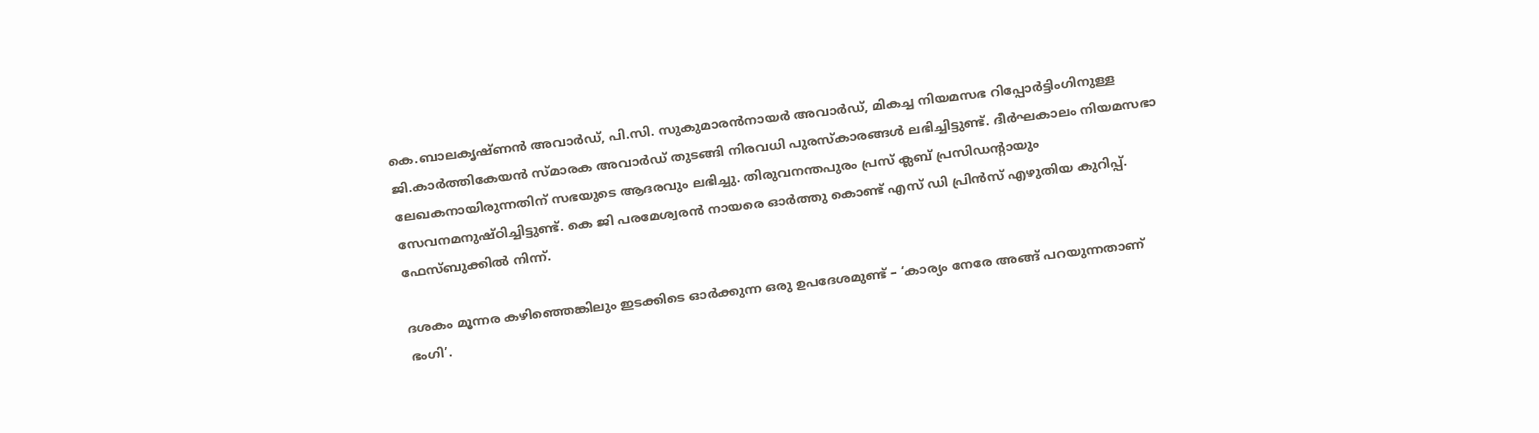കെ.ബാലകൃഷ്ണന്‍ അവാര്‍ഡ്, പി.സി. സുകുമാരന്‍നായര്‍ അവാര്‍ഡ്, മികച്ച നിയമസഭ റിപ്പോര്‍ട്ടിംഗിനുള്ള ജി.കാര്‍ത്തികേയന്‍ സ്മാരക അവാര്‍ഡ് തുടങ്ങി നിരവധി പുരസ്‌കാരങ്ങള്‍ ലഭിച്ചിട്ടുണ്ട്. ദീര്‍ഘകാലം നിയമസഭാ ലേഖകനായിരുന്നതിന് സഭയുടെ ആദരവും ലഭിച്ചു. തിരുവനന്തപുരം പ്രസ് ക്ലബ് പ്രസിഡന്റായും സേവനമനുഷ്ഠിച്ചിട്ടുണ്ട്. കെ ജി പരമേശ്വരൻ നായരെ ഓർത്തു കൊണ്ട് എസ് ഡി പ്രിൻസ് എഴുതിയ കുറിപ്പ്. ഫേസ്ബുക്കിൽ നിന്ന്.

ദശകം മൂന്നര കഴിഞ്ഞെങ്കിലും ഇടക്കിടെ ഓർക്കുന്ന ഒരു ഉപദേശമുണ്ട് – ‘കാര്യം നേരേ അങ്ങ് പറയുന്നതാണ് ഭംഗി’.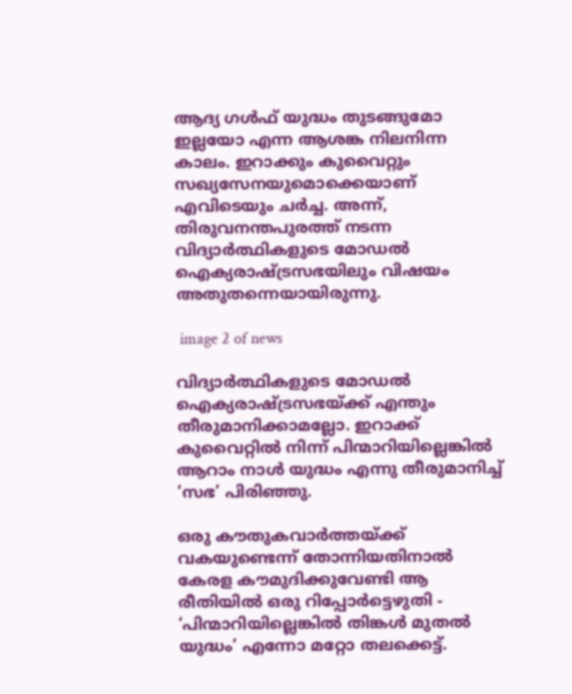ആദ്യ ഗൾഫ് യുദ്ധം തുടങ്ങുമോ ഇല്ലയോ എന്ന ആശങ്ക നിലനിന്ന കാലം. ഇറാക്കും കുവൈറ്റും സഖ്യസേനയുമൊക്കെയാണ് എവിടെയും ചർ‌ച്ച. അന്ന്, തിരുവനന്തപുരത്ത് നടന്ന വിദ്യാർത്ഥികളുടെ മോഡൽ ഐക്യരാഷ്ട്രസഭയിലും വിഷയം അതുതന്നെയായിരുന്നു.

 image 2 of news

വിദ്യാർത്ഥികളുടെ മോഡൽ ഐക്യരാഷ്ട്രസഭയ്ക്ക് എന്തും തീരുമാനിക്കാമല്ലോ. ഇറാക്ക് കുവൈറ്റിൽ നിന്ന് പിന്മാറിയില്ലെങ്കിൽ ആറാം നാൾ യുദ്ധം എന്നു തീരുമാനിച്ച് ‘സഭ’ പിരിഞ്ഞു.

ഒരു കൗതുകവാർത്തയ്ക്ക് വകയുണ്ടെന്ന് തോന്നിയതിനാൽ കേരള കൗമുദിക്കുവേണ്ടി ആ രീതിയിൽ ഒരു റിപ്പോർട്ടെഴുതി - ‘പിന്മാറിയില്ലെങ്കിൽ തിങ്കൾ മുതൽ യുദ്ധം’ എന്നോ മറ്റോ തലക്കെട്ട്.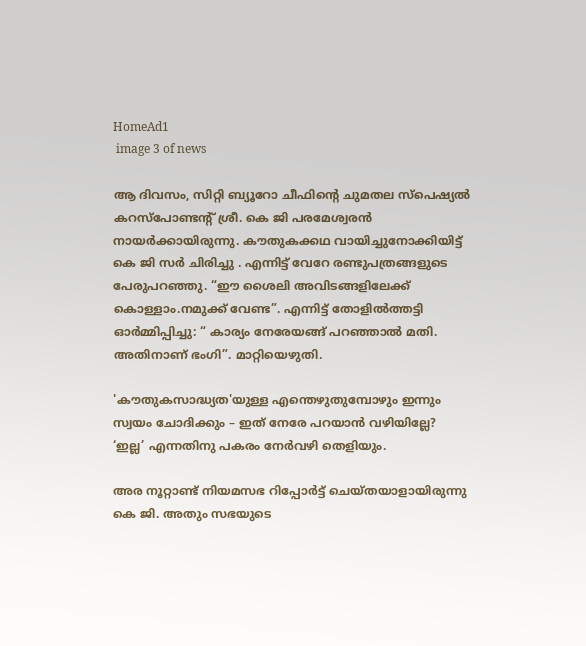HomeAd1
 image 3 of news

ആ ദിവസം, സിറ്റി ബ്യൂറോ ചീഫിന്റെ ചുമതല സ്പെഷ്യൽ കറസ്പോണ്ടന്റ് ശ്രീ. കെ ജി പരമേശ്വരൻ നായർക്കായിരുന്നു. കൗതുകക്കഥ വായിച്ചുനോക്കിയിട്ട് കെ ജി സർ ചിരിച്ചു . എന്നിട്ട് വേറേ രണ്ടുപത്രങ്ങളുടെ പേരുപറഞ്ഞു. “ഈ ശൈലി അവിടങ്ങളിലേക്ക് കൊള്ളാം.നമുക്ക് വേണ്ട”. എന്നിട്ട് തോളിൽത്തട്ടി ഓർമ്മിപ്പിച്ചു: “ കാര്യം നേരേയങ്ങ് പറഞ്ഞാൽ മതി. അതിനാണ് ഭംഗി”. മാറ്റിയെഴുതി.

'കൗതുകസാദ്ധ്യത'യുള്ള എന്തെഴുതുമ്പോഴും ഇന്നും സ്വയം ചോദിക്കും – ഇത് നേരേ പറയാൻ വഴിയില്ലേ?
‘ഇല്ല’ എന്നതിനു പകരം നേർവഴി തെളിയും.

അര നൂറ്റാണ്ട് നിയമസഭ റിപ്പോർട്ട് ചെയ്തയാളായിരുന്നു കെ ജി. അതും സഭയുടെ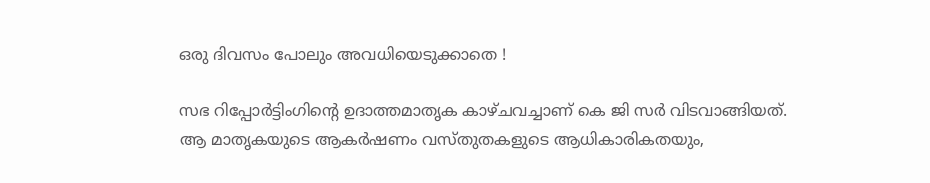ഒരു ദിവസം പോലും അവധിയെടുക്കാതെ !

സഭ റിപ്പോർട്ടിംഗിന്റെ ഉദാത്തമാതൃക കാഴ്ചവച്ചാണ് കെ ജി സർ വിടവാങ്ങിയത്. ആ മാതൃകയുടെ ആകർഷണം വസ്തുതകളുടെ ആധികാരികതയും,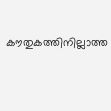കൗതുകത്തിനില്ലാത്ത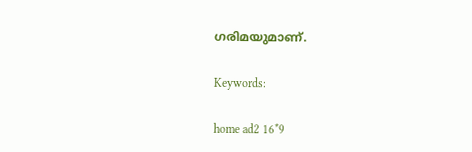ഗരിമയുമാണ്.

Keywords:

home ad2 16*9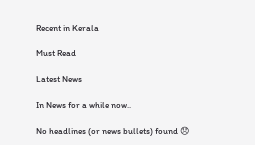Recent in Kerala

Must Read

Latest News

In News for a while now..

No headlines (or news bullets) found 😞